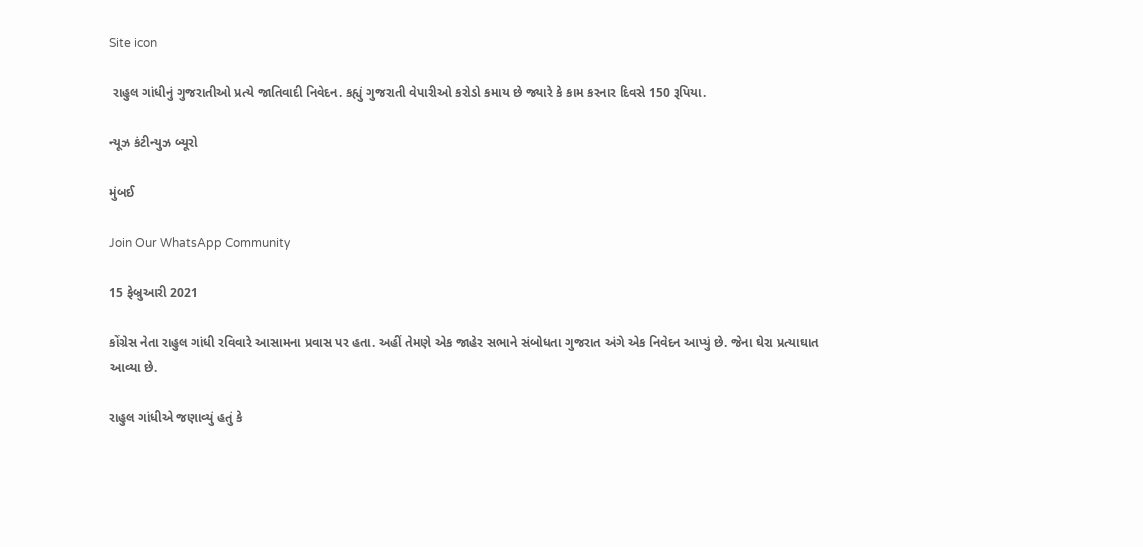Site icon

 રાહુલ ગાંધીનું ગુજરાતીઓ પ્રત્યે જાતિવાદી નિવેદન. કહ્યું ગુજરાતી વેપારીઓ કરોડો કમાય છે જ્યારે કે કામ કરનાર દિવસે 150 રૂપિયા.

ન્યૂઝ કંટીન્યુઝ બ્યૂરો

મુંબઈ

Join Our WhatsApp Community

15 ફેબ્રુઆરી 2021

કોંગ્રેસ નેતા રાહુલ ગાંધી રવિવારે આસામના પ્રવાસ પર હતા. અહીં તેમણે એક જાહેર સભાને સંબોધતા ગુજરાત અંગે એક નિવેદન આપ્યું છે. જેના ઘેરા પ્રત્યાઘાત આવ્યા છે.

રાહુલ ગાંધીએ જણાવ્યું હતું કે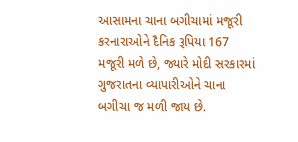આસામના ચાના બગીચામાં મજૂરી કરનારાઓને દૈનિક રૂપિયા 167 મજૂરી મળે છે, જ્યારે મોદી સરકારમાં ગુજરાતના વ્યાપારીઓને ચાના બગીચા જ મળી જાય છે.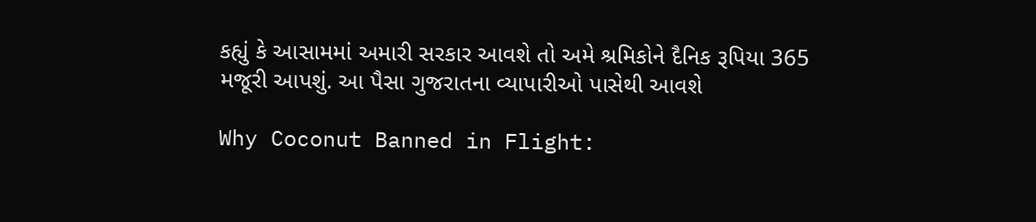કહ્યું કે આસામમાં અમારી સરકાર આવશે તો અમે શ્રમિકોને દૈનિક રૂપિયા 365 મજૂરી આપશું. આ પૈસા ગુજરાતના વ્યાપારીઓ પાસેથી આવશે

Why Coconut Banned in Flight: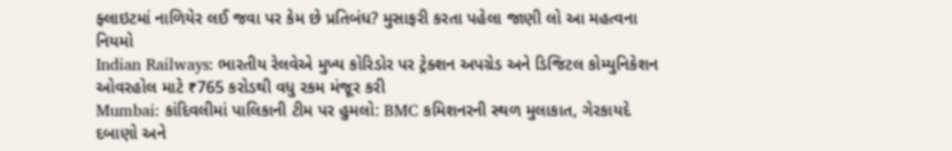ફ્લાઇટમાં નાળિયેર લઈ જવા પર કેમ છે પ્રતિબંધ? મુસાફરી કરતા પહેલા જાણી લો આ મહત્વના નિયમો
Indian Railways: ભારતીય રેલવેએ મુખ્ય કોરિડોર પર ટ્રેક્શન અપગ્રેડ અને ડિજિટલ કોમ્યુનિકેશન ઓવરહોલ માટે ₹765 કરોડથી વધુ રકમ મંજૂર કરી
Mumbai: કાંદિવલીમાં પાલિકાની ટીમ પર હુમલો: BMC કમિશનરની સ્થળ મુલાકાત, ગેરકાયદે દબાણો અને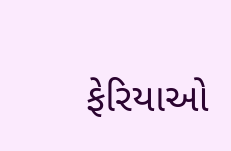ફેરિયાઓ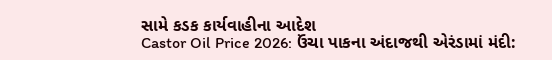સામે કડક કાર્યવાહીના આદેશ
Castor Oil Price 2026: ઉંચા પાકના અંદાજથી એરંડામાં મંદી: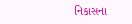નિકાસના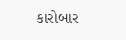કારોબાર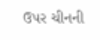ઉપર ચીનની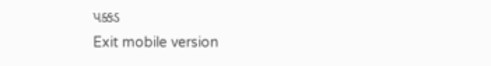પક્કડ
Exit mobile version